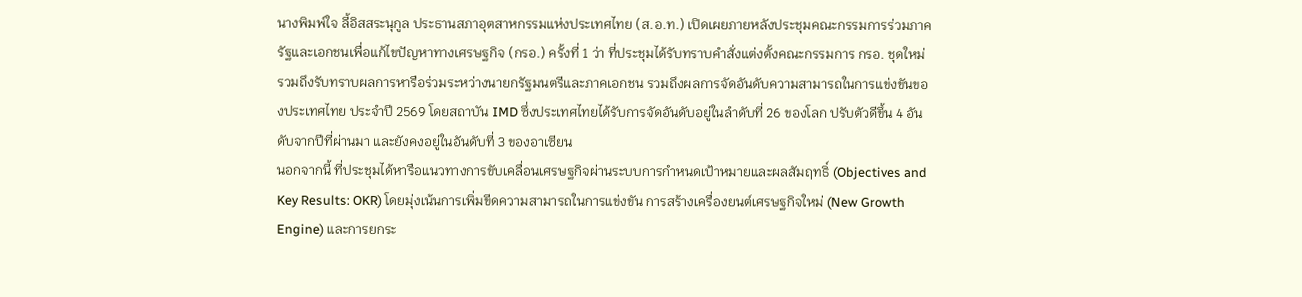นางพิมพ์ใจ ลี้อิสสระนุกูล ประธานสภาอุตสาหกรรมแห่งประเทศไทย (ส.อ.ท.) เปิดเผยภายหลังประชุมคณะกรรมการร่วมภาครัฐและเอกชนเพื่อแก้ไขปัญหาทางเศรษฐกิจ (กรอ.) ครั้งที่ 1 ว่า ที่ประชุมได้รับทราบคำสั่งแต่งตั้งคณะกรรมการ กรอ. ชุดใหม่ รวมถึงรับทราบผลการหารือร่วมระหว่างนายกรัฐมนตรีและภาคเอกชน รวมถึงผลการจัดอันดับความสามารถในการแข่งขันของประเทศไทย ประจำปี 2569 โดยสถาบัน IMD ซึ่งประเทศไทยได้รับการจัดอันดับอยู่ในลำดับที่ 26 ของโลก ปรับตัวดีขึ้น 4 อันดับจากปีที่ผ่านมา และยังคงอยู่ในอันดับที่ 3 ของอาเซียน
นอกจากนี้ ที่ประชุมได้หารือแนวทางการขับเคลื่อนเศรษฐกิจผ่านระบบการกำหนดเป้าหมายและผลสัมฤทธิ์ (Objectives and Key Results: OKR) โดยมุ่งเน้นการเพิ่มขีดความสามารถในการแข่งขัน การสร้างเครื่องยนต์เศรษฐกิจใหม่ (New Growth Engine) และการยกระ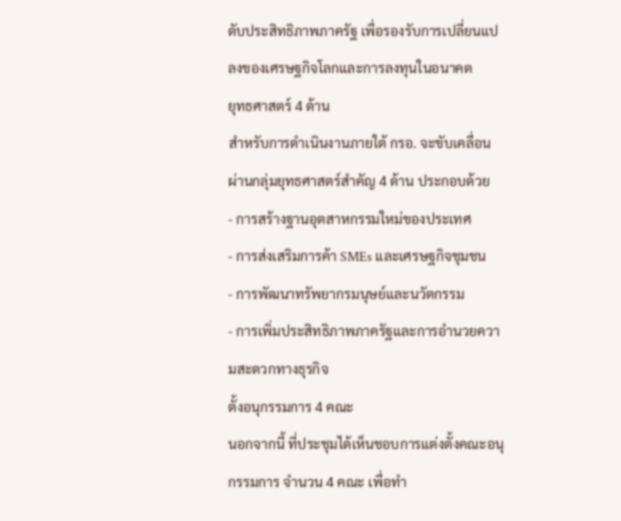ดับประสิทธิภาพภาครัฐ เพื่อรองรับการเปลี่ยนแปลงของเศรษฐกิจโลกและการลงทุนในอนาคต
ยุทธศาสตร์ 4 ด้าน
สำหรับการดำเนินงานภายใต้ กรอ. จะขับเคลื่อนผ่านกลุ่มยุทธศาสตร์สำคัญ 4 ด้าน ประกอบด้วย
- การสร้างฐานอุตสาหกรรมใหม่ของประเทศ
- การส่งเสริมการค้า SMEs และเศรษฐกิจชุมชน
- การพัฒนาทรัพยากรมนุษย์และนวัตกรรม
- การเพิ่มประสิทธิภาพภาครัฐและการอำนวยความสะดวกทางธุรกิจ
ตั้งอนุกรรมการ 4 คณะ
นอกจากนี้ ที่ประชุมได้เห็นชอบการแต่งตั้งคณะอนุกรรมการ จำนวน 4 คณะ เพื่อทำ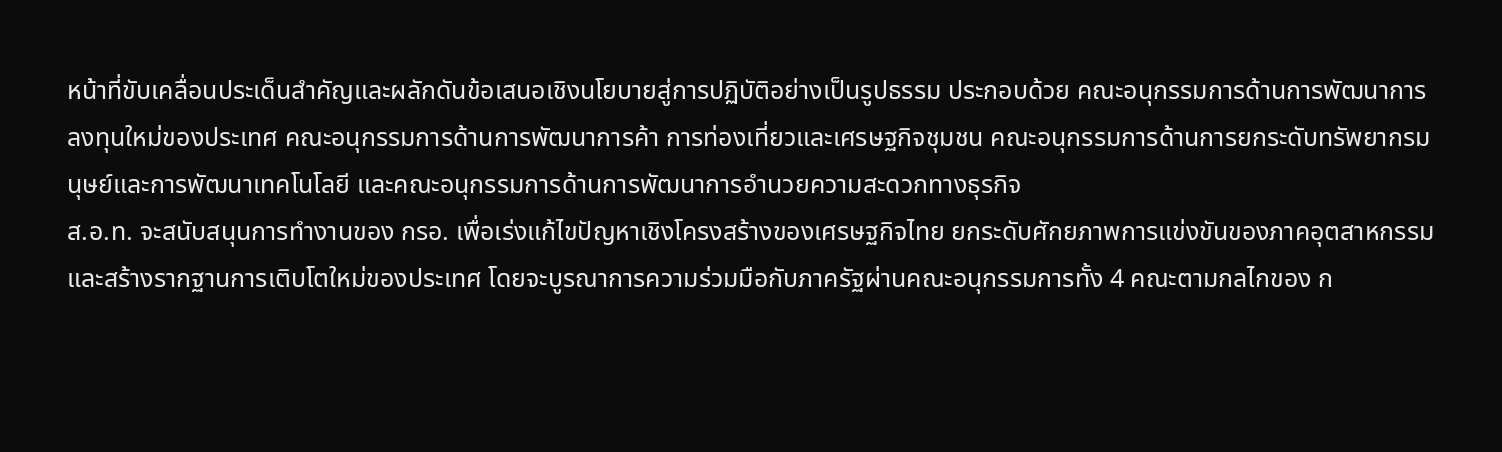หน้าที่ขับเคลื่อนประเด็นสำคัญและผลักดันข้อเสนอเชิงนโยบายสู่การปฏิบัติอย่างเป็นรูปธรรม ประกอบด้วย คณะอนุกรรมการด้านการพัฒนาการลงทุนใหม่ของประเทศ คณะอนุกรรมการด้านการพัฒนาการค้า การท่องเที่ยวและเศรษฐกิจชุมชน คณะอนุกรรมการด้านการยกระดับทรัพยากรมนุษย์และการพัฒนาเทคโนโลยี และคณะอนุกรรมการด้านการพัฒนาการอำนวยความสะดวกทางธุรกิจ
ส.อ.ท. จะสนับสนุนการทำงานของ กรอ. เพื่อเร่งแก้ไขปัญหาเชิงโครงสร้างของเศรษฐกิจไทย ยกระดับศักยภาพการแข่งขันของภาคอุตสาหกรรม และสร้างรากฐานการเติบโตใหม่ของประเทศ โดยจะบูรณาการความร่วมมือกับภาครัฐผ่านคณะอนุกรรมการทั้ง 4 คณะตามกลไกของ ก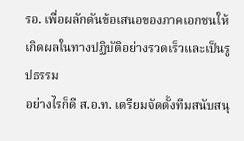รอ. เพื่อผลักดันข้อเสนอของภาคเอกชนให้เกิดผลในทางปฏิบัติอย่างรวดเร็วและเป็นรูปธรรม
อย่างไรก็ดี ส.อ.ท. เตรียมจัดตั้งทีมสนับสนุ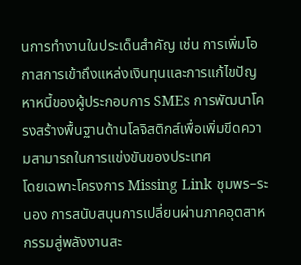นการทำงานในประเด็นสำคัญ เช่น การเพิ่มโอกาสการเข้าถึงแหล่งเงินทุนและการแก้ไขปัญหาหนี้ของผู้ประกอบการ SMEs การพัฒนาโครงสร้างพื้นฐานด้านโลจิสติกส์เพื่อเพิ่มขีดความสามารถในการแข่งขันของประเทศ
โดยเฉพาะโครงการ Missing Link ชุมพร–ระนอง การสนับสนุนการเปลี่ยนผ่านภาคอุตสาหกรรมสู่พลังงานสะ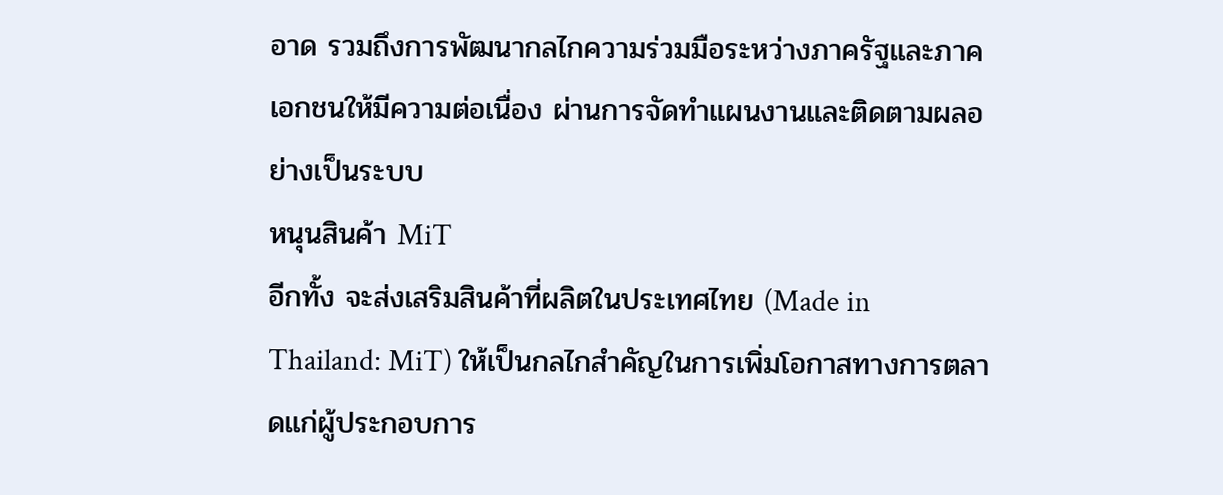อาด รวมถึงการพัฒนากลไกความร่วมมือระหว่างภาครัฐและภาคเอกชนให้มีความต่อเนื่อง ผ่านการจัดทำแผนงานและติดตามผลอย่างเป็นระบบ
หนุนสินค้า MiT
อีกทั้ง จะส่งเสริมสินค้าที่ผลิตในประเทศไทย (Made in Thailand: MiT) ให้เป็นกลไกสำคัญในการเพิ่มโอกาสทางการตลาดแก่ผู้ประกอบการ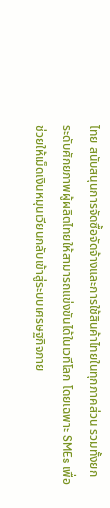ไทย สนับสนุนการจัดซื้อจัดจ้างและการใช้สินค้าไทยในทุกภาคส่วน รวมทั้งยกระดับศักยภาพผู้ผลิตไทยให้สามารถแข่งขันได้ในเวทีโลก โดยเฉพาะ SMEs เพื่อช่วยให้เม็ดเงินหมุนเวียนกลับเข้าสู่ระบบเศรษฐกิจภาย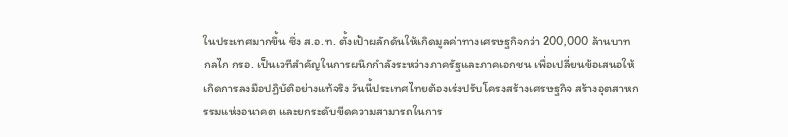ในประเทศมากขึ้น ซึ่ง ส.อ.ท. ตั้งเป้าผลักดันให้เกิดมูลค่าทางเศรษฐกิจกว่า 200,000 ล้านบาท
กลไก กรอ. เป็นเวทีสำคัญในการผนึกกำลังระหว่างภาครัฐและภาคเอกชน เพื่อเปลี่ยนข้อเสนอให้เกิดการลงมือปฏิบัติอย่างแท้จริง วันนี้ประเทศไทยต้องเร่งปรับโครงสร้างเศรษฐกิจ สร้างอุตสาหกรรมแห่งอนาคต และยกระดับขีดความสามารถในการ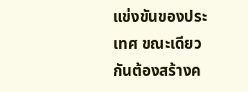แข่งขันของประเทศ ขณะเดียวกันต้องสร้างค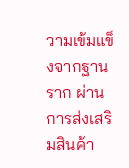วามเข้มแข็งจากฐานราก ผ่านการส่งเสริมสินค้า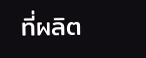ที่ผลิต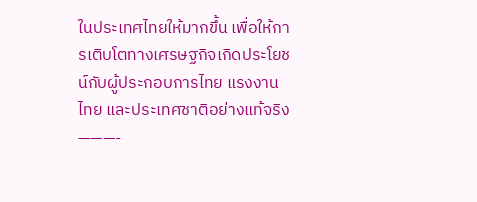ในประเทศไทยให้มากขึ้น เพื่อให้การเติบโตทางเศรษฐกิจเกิดประโยชน์กับผู้ประกอบการไทย แรงงานไทย และประเทศชาติอย่างแท้จริง
———-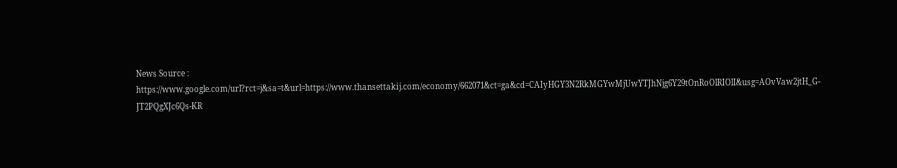News Source : https://www.google.com/url?rct=j&sa=t&url=https://www.thansettakij.com/economy/662071&ct=ga&cd=CAIyHGY3N2RkMGYwMjUwYTJhNjg6Y29tOnRoOlRIOlI&usg=AOvVaw2jtH_G-JT2PQgXJc6Qs-KR